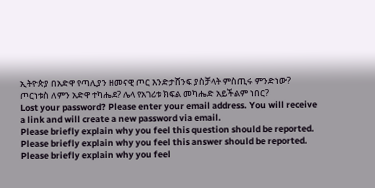ኢትዮጵያ በአድዋ የጣሊያን ዘመናዊ ጦር እንድታሸንፍ ያስቻላት ምስጢሩ ምንድነው?
ጦርነቱስ ለምን አድዋ ተካሔደ? ሌላ የአገሪቱ ክፍል መካሔድ አይችልም ነበር?
Lost your password? Please enter your email address. You will receive a link and will create a new password via email.
Please briefly explain why you feel this question should be reported.
Please briefly explain why you feel this answer should be reported.
Please briefly explain why you feel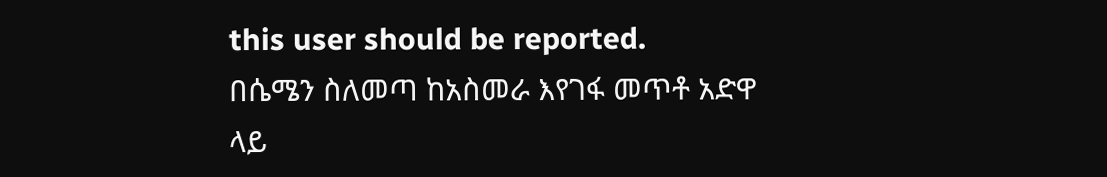this user should be reported.
በሴሜን ስለመጣ ከአስመራ እየገፋ መጥቶ አድዋ ላይ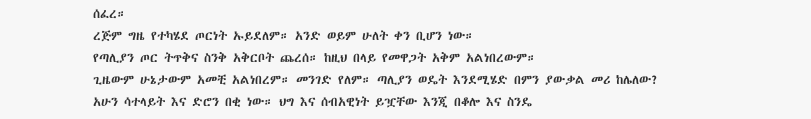ሰፈረ።
ረጅም ግዜ የተካሄደ ጦርነት ኡይደለም። አንድ ወይም ሁለት ቀን ቢሆን ነው።
የጣሊያን ጦር ትጥቅና ስንቅ አቅርቦት ጨረሰ። ከዚህ በላይ የመዋጋት አቅም አልነበረውም።
ጊዜውም ሁኔታውም አመቺ አልነበረም። መንገድ የለም። ጣሊያን ወዴት እንደሚሄድ በምን ያውቃል መሪ ከሌለው?
አሁን ሳተላይት እና ድሮን በቂ ነው። ህግ እና ሰብአዊነት ይዧቸው እንጂ በቆሎ እና ስንዴ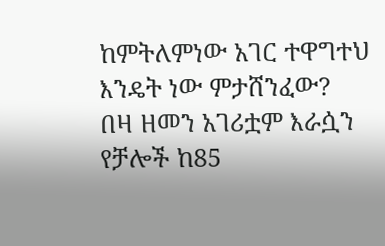ከምትለምነው አገር ተዋግተህ እንዴት ነው ምታሸንፈው?
በዛ ዘመን አገሪቷም እራሷን የቻሎች ከ85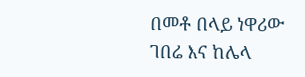በመቶ በላይ ነዋሪው ገበሬ እና ከሌላ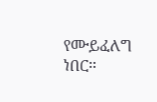የሙይፈለግ ነበር።